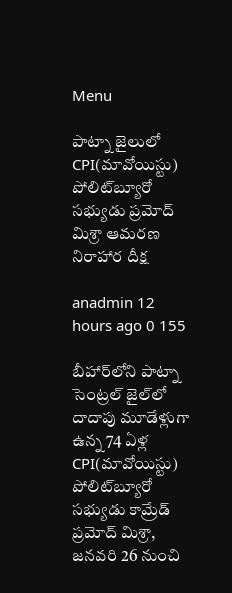Menu

పాట్నా జైలులో CPI(మావోయిస్టు) పోలిట్‌బ్యూరో సభ్యుడు ప్రమోద్ మిశ్రా ఆమరణ నిరాహార దీక్ష‌

anadmin 12 hours ago 0 155

బీహార్‌లోని పాట్నా సెంట్రల్ జైల్‌లో దాదాపు మూడేళ్లుగా ఉన్న 74 ఏళ్ల CPI(మావోయిస్టు) పోలిట్‌బ్యూరో సభ్యుడు కామ్రేడ్ ప్రమోద్ మిశ్రా, జనవరి 26 నుంచి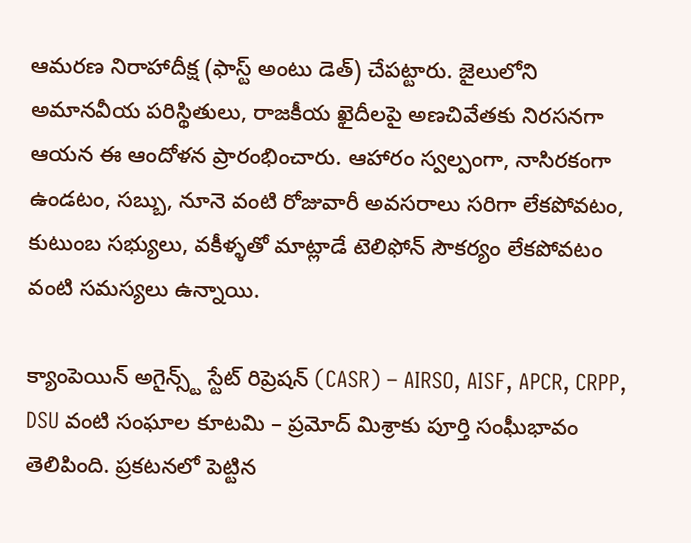ఆమరణ నిరాహాదీక్ష‌ (ఫాస్ట్ అంటు డెత్) చేపట్టారు. జైలులోని అమానవీయ పరిస్థితులు, రాజకీయ ఖైదీలపై అణచివేతకు నిరసనగా ఆయన ఈ ఆందోళన ప్రారంభించారు. ఆహారం స్వల్పంగా, నాసిరకంగా ఉండటం, సబ్బు, నూనె వంటి రోజువారీ అవసరాలు సరిగా లేకపోవటం, కుటుంబ సభ్యులు, వకీళ్ళ‌తో మాట్లాడే టెలిఫోన్ సౌకర్యం లేకపోవటం వంటి సమస్యలు ఉన్నాయి.

క్యాంపెయిన్ అగైన్స్ట్ స్టేట్ రిప్రెషన్ (CASR) – AIRSO, AISF, APCR, CRPP, DSU వంటి సంఘాల కూటమి – ప్రమోద్ మిశ్రాకు పూర్తి సంఘీభావం తెలిపింది. ప్రకటనలో పెట్టిన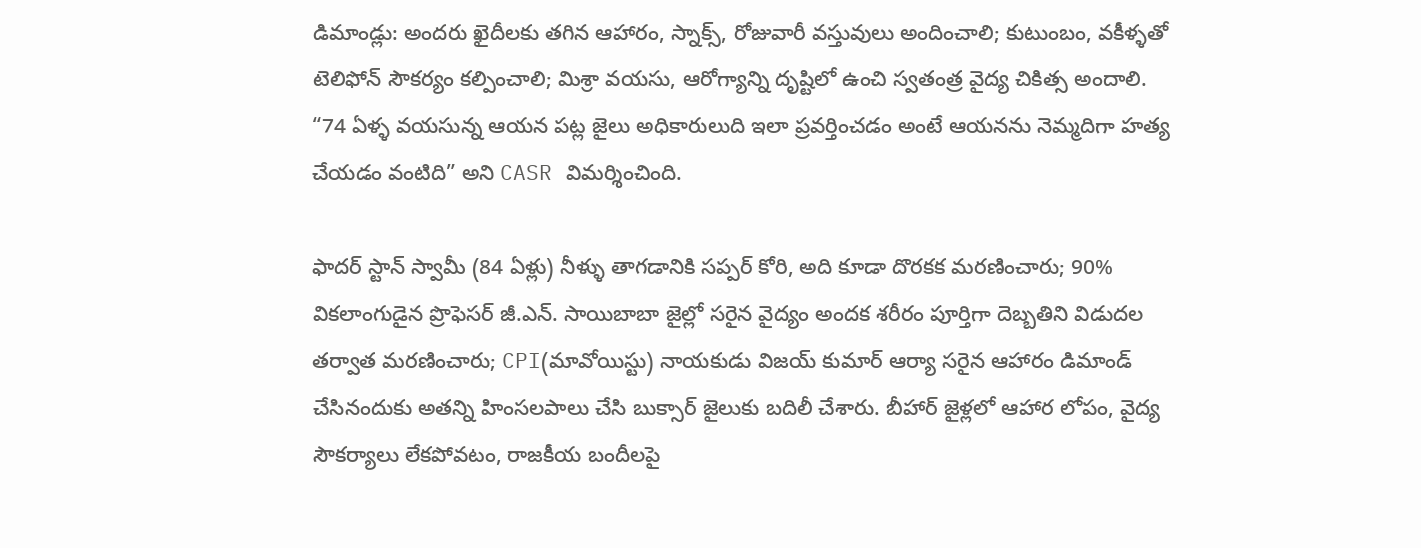డిమాండ్లు: అందరు ఖైదీలకు తగిన ఆహారం, స్నాక్స్, రోజువారీ వస్తువులు అందించాలి; కుటుంబం, వకీళ్ళ‌తో టెలిఫోన్ సౌకర్యం కల్పించాలి; మిశ్రా వయసు, ఆరోగ్యాన్ని దృష్టిలో ఉంచి స్వతంత్ర వైద్య చికిత్స అందాలి. “74 ఏళ్ళ‌ వయసున్న ఆయన పట్ల జైలు అధికారులుది ఇలా ప్రవర్తించడం అంటే ఆయనను నెమ్మదిగా హత్య చేయడం వంటిది” అని CASR విమర్శించింది.

ఫాదర్ స్టాన్ స్వామీ (84 ఏళ్లు) నీళ్ళు తాగడానికి సప్పర్ కోరి, అది కూడా దొరకక‌ మరణించారు; 90% వికలాంగుడైన‌ ప్రొఫెసర్ జీ.ఎన్. సాయిబాబా జైల్లో సరైన వైద్యం అందక శరీరం పూర్తిగా దెబ్బతిని విడుదల తర్వాత మరణించారు; CPI(మావోయిస్టు) నాయకుడు విజయ్ కుమార్ ఆర్యా సరైన ఆహారం డిమాండ్ చేసినందుకు అతన్ని హింసలపాలు చేసి బుక్సార్ జైలుకు బదిలీ చేశారు. బీహార్ జైళ్లలో ఆహార లోపం, వైద్య సౌకర్యాలు లేకపోవటం, రాజకీయ బందీలపై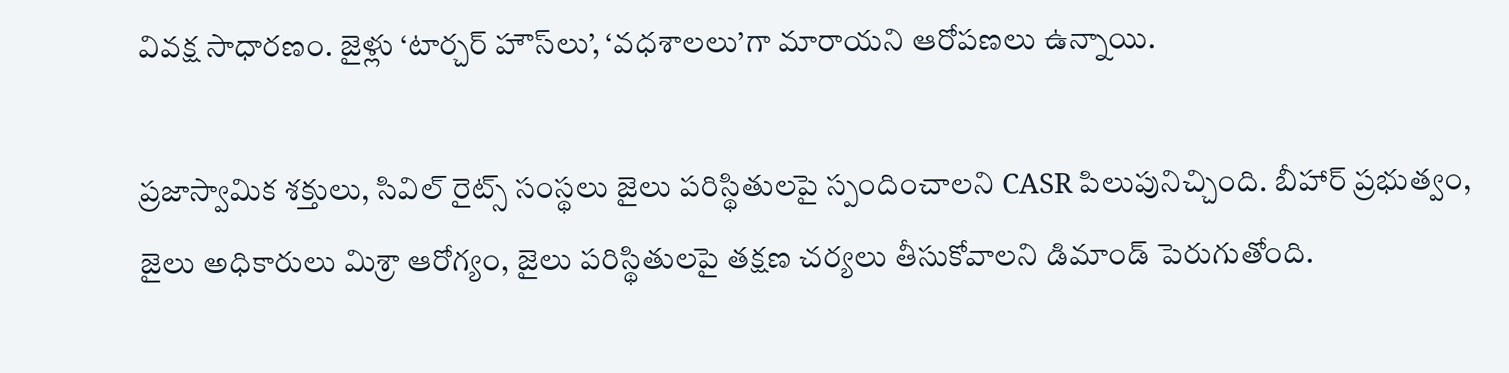వివక్ష సాధారణం. జైళ్లు ‘టార్చర్ హౌస్‌లు’, ‘వధశాలలు’గా మారాయని ఆరోపణలు ఉన్నాయి.

ప్రజాస్వామిక శక్తులు, సివిల్ రైట్స్ సంస్థలు జైలు పరిస్థితులపై స్పందించాలని CASR పిలుపునిచ్చింది. బీహార్ ప్రభుత్వం, జైలు అధికారులు మిశ్రా ఆరోగ్యం, జైలు పరిస్థితులపై తక్షణ చర్యలు తీసుకోవాలని డిమాండ్ పెరుగుతోంది.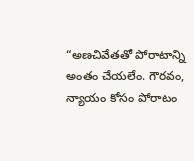“అణచివేతతో పోరాటాన్ని అంతం చేయలేం. గౌరవం, న్యాయం కోసం పోరాటం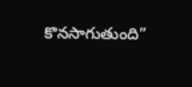కొనసాగుతుంది”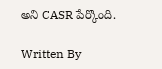అని CASR పేర్కొంది.

Written By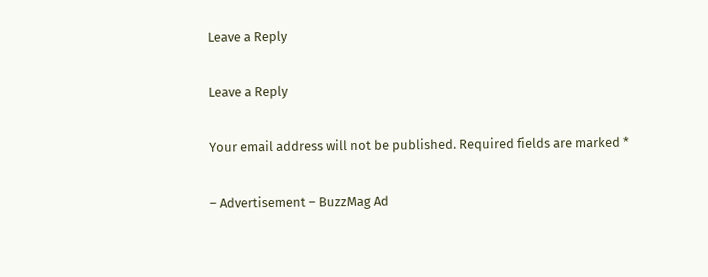Leave a Reply

Leave a Reply

Your email address will not be published. Required fields are marked *

– Advertisement – BuzzMag Ad